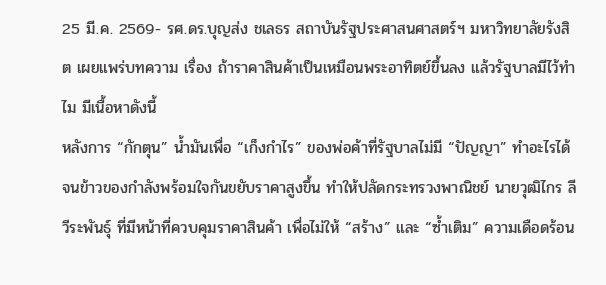25 มี.ค. 2569- รศ.ดร.บุญส่ง ชเลธร สถาบันรัฐประศาสนศาสตร์ฯ มหาวิทยาลัยรังสิต เผยแพร่บทความ เรื่อง ถ้าราคาสินค้าเป็นเหมือนพระอาทิตย์ขึ้นลง แล้วรัฐบาลมีไว้ทำไม มีเนื้อหาดังนี้
หลังการ “กักตุน” น้ำมันเพื่อ “เก็งกำไร” ของพ่อค้าที่รัฐบาลไม่มี “ปัญญา” ทำอะไรได้ จนข้าวของกำลังพร้อมใจกันขยับราคาสูงขึ้น ทำให้ปลัดกระทรวงพาณิชย์ นายวุฒิไกร ลีวีระพันธุ์ ที่มีหน้าที่ควบคุมราคาสินค้า เพื่อไม่ให้ “สร้าง” และ “ซ้ำเติม” ความเดือดร้อน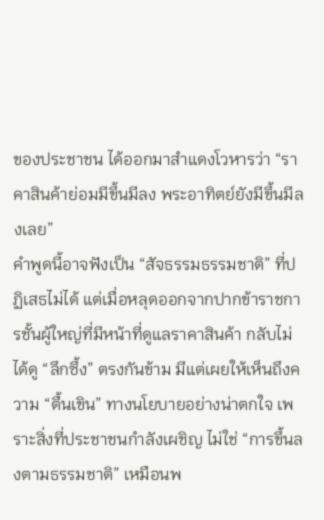ของประชาชน ได้ออกมาสำแดงโวหารว่า “ราคาสินค้าย่อมมีขึ้นมีลง พระอาทิตย์ยังมีขึ้นมีลงเลย”
คำพูดนี้อาจฟังเป็น “สัจธรรมธรรมชาติ” ที่ปฏิเสธไม่ได้ แต่เมื่อหลุดออกจากปากข้าราชการชั้นผู้ใหญ่ที่มีหน้าที่ดูแลราคาสินค้า กลับไม่ได้ดู “ลึกซึ้ง” ตรงกันข้าม มีแต่เผยให้เห็นถึงความ “ตื้นเขิน” ทางนโยบายอย่างน่าตกใจ เพราะสิ่งที่ประชาชนกำลังเผชิญ ไม่ใช่ “การขึ้นลงตามธรรมชาติ” เหมือนพ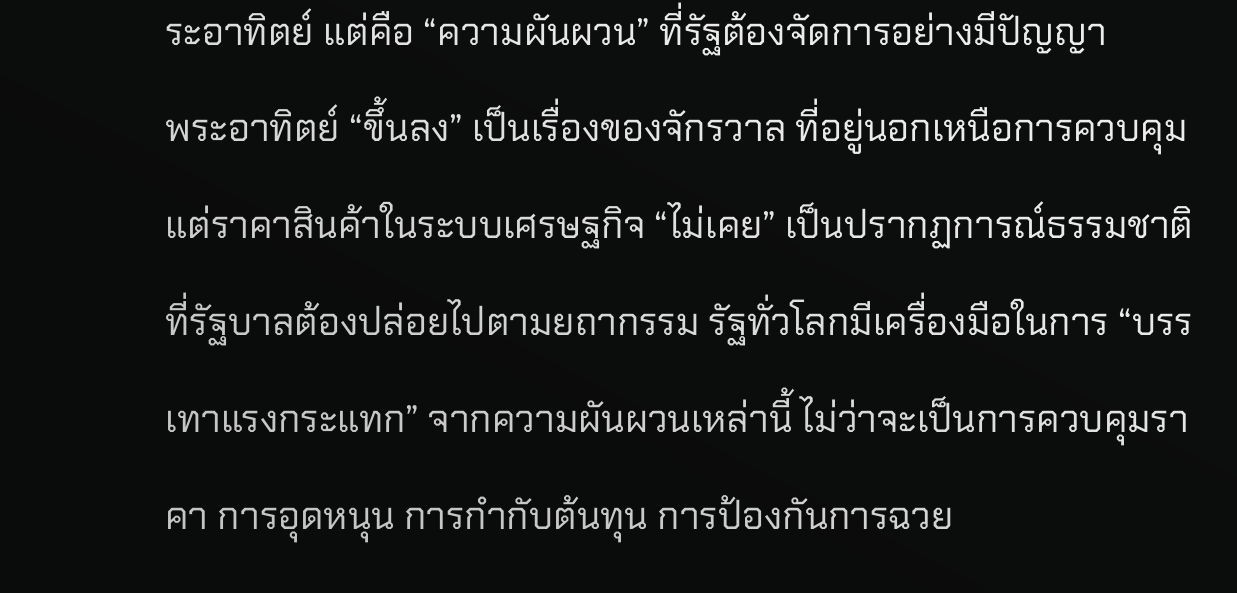ระอาทิตย์ แต่คือ “ความผันผวน” ที่รัฐต้องจัดการอย่างมีปัญญา
พระอาทิตย์ “ขึ้นลง” เป็นเรื่องของจักรวาล ที่อยู่นอกเหนือการควบคุม แต่ราคาสินค้าในระบบเศรษฐกิจ “ไม่เคย” เป็นปรากฏการณ์ธรรมชาติที่รัฐบาลต้องปล่อยไปตามยถากรรม รัฐทั่วโลกมีเครื่องมือในการ “บรรเทาแรงกระแทก” จากความผันผวนเหล่านี้ ไม่ว่าจะเป็นการควบคุมราคา การอุดหนุน การกำกับต้นทุน การป้องกันการฉวย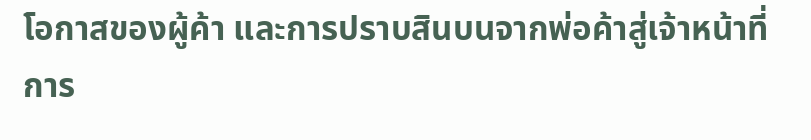โอกาสของผู้ค้า และการปราบสินบนจากพ่อค้าสู่เจ้าหน้าที่
การ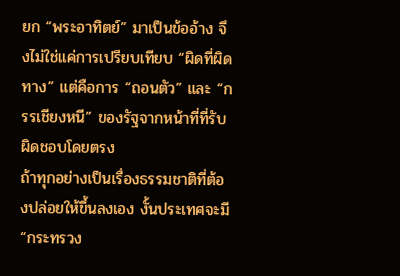ยก “พระอาทิตย์” มาเป็นข้ออ้าง จึงไม่ใช่แค่การเปรียบเทียบ “ผิดที่ผิดทาง” แต่คือการ “ถอนตัว” และ “กรรเชียงหนี” ของรัฐจากหน้าที่ที่รับผิดชอบโดยตรง
ถ้าทุกอย่างเป็นเรื่องธรรมชาติที่ต้องปล่อยให้ขึ้นลงเอง งั้นประเทศจะมี “กระทรวง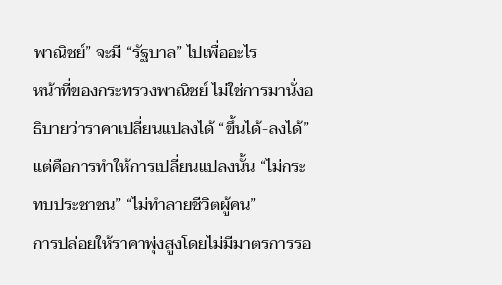พาณิชย์” จะมี “รัฐบาล” ไปเพื่ออะไร
หน้าที่ของกระทรวงพาณิชย์ ไม่ใช่การมานั่งอธิบายว่าราคาเปลี่ยนแปลงได้ “ขึ้นได้-ลงได้” แต่คือการทำให้การเปลี่ยนแปลงนั้น “ไม่กระทบประชาชน” “ไม่ทำลายชีวิตผู้คน”
การปล่อยให้ราคาพุ่งสูงโดยไม่มีมาตรการรอ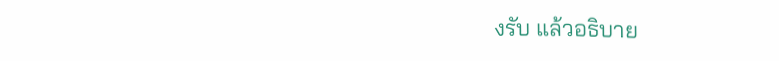งรับ แล้วอธิบาย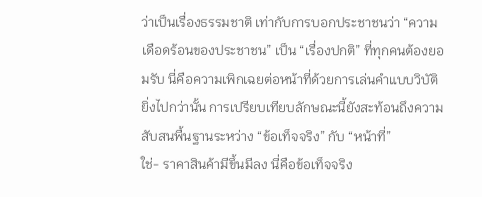ว่าเป็นเรื่องธรรมชาติ เท่ากับการบอกประชาชนว่า “ความเดือดร้อนของประชาชน” เป็น “เรื่องปกติ” ที่ทุกคนต้องยอมรับ นี่คือความเพิกเฉยต่อหน้าที่ด้วยการเล่นคำแบบวิบัติ
ยิ่งไปกว่านั้น การเปรียบเทียบลักษณะนี้ยังสะท้อนถึงความสับสนพื้นฐานระหว่าง “ข้อเท็จจริง” กับ “หน้าที่”
ใช่- ราคาสินค้ามีขึ้นมีลง นี่คือข้อเท็จจริง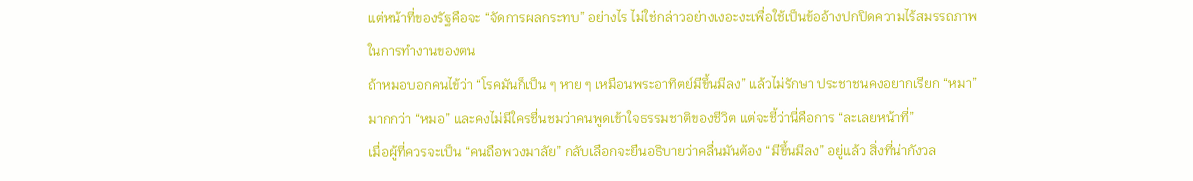แต่หน้าที่ของรัฐคือจะ “จัดการผลกระทบ” อย่างไร ไม่ใช่กล่าวอย่างเงอะงะเพื่อใช้เป็นข้ออ้างปกปิดความไร้สมรรถภาพในการทำงานของตน
ถ้าหมอบอกคนไข้ว่า “โรคมันก็เป็น ๆ หาย ๆ เหมือนพระอาทิตย์มีขึ้นมีลง” แล้วไม่รักษา ประชาชนคงอยากเรียก “หมา” มากกว่า “หมอ” และคงไม่มีใครชื่นชมว่าคนพูดเข้าใจธรรมชาติของชีวิต แต่จะชี้ว่านี่คือการ “ละเลยหน้าที่”
เมื่อผู้ที่ควรจะเป็น “คนถือพวงมาลัย” กลับเลือกจะยืนอธิบายว่าคลื่นมันต้อง “มีขึ้นมีลง” อยู่แล้ว สิ่งที่น่ากังวล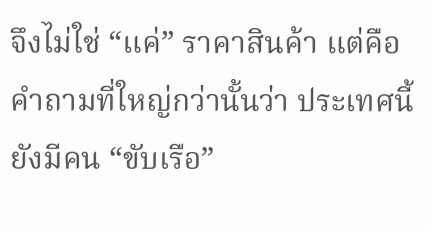จึงไม่ใช่ “แค่” ราคาสินค้า แต่คือคำถามที่ใหญ่กว่านั้นว่า ประเทศนี้ยังมีคน “ขับเรือ”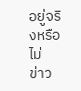อยู่จริงหรือไม่
ข่าว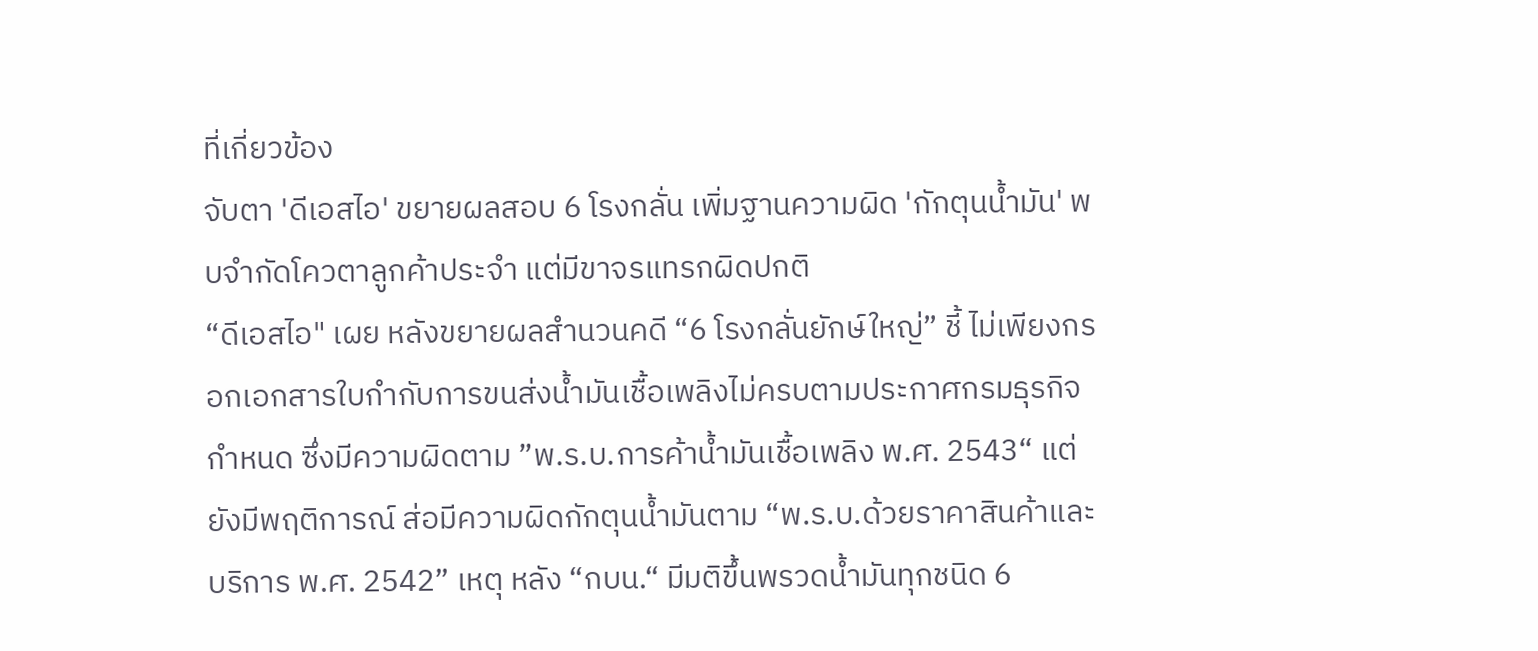ที่เกี่ยวข้อง
จับตา 'ดีเอสไอ' ขยายผลสอบ 6 โรงกลั่น เพิ่มฐานความผิด 'กักตุนน้ำมัน' พบจำกัดโควตาลูกค้าประจำ แต่มีขาจรแทรกผิดปกติ
“ดีเอสไอ" เผย หลังขยายผลสำนวนคดี “6 โรงกลั่นยักษ์ใหญ่” ชี้ ไม่เพียงกรอกเอกสารใบกำกับการขนส่งน้ำมันเชื้อเพลิงไม่ครบตามประกาศกรมธุรกิจกำหนด ซึ่งมีความผิดตาม ”พ.ร.บ.การค้าน้ำมันเชื้อเพลิง พ.ศ. 2543“ แต่ยังมีพฤติการณ์ ส่อมีความผิดกักตุนน้ำมันตาม “พ.ร.บ.ด้วยราคาสินค้าและบริการ พ.ศ. 2542” เหตุ หลัง “กบน.“ มีมติขึ้นพรวดน้ำมันทุกชนิด 6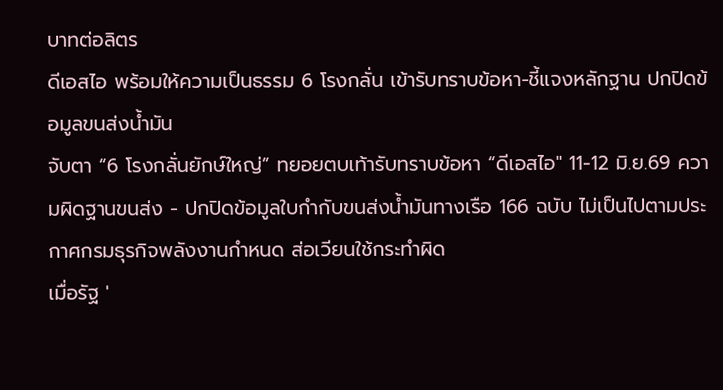บาทต่อลิตร
ดีเอสไอ พร้อมให้ความเป็นธรรม 6 โรงกลั่น เข้ารับทราบข้อหา-ชี้แจงหลักฐาน ปกปิดข้อมูลขนส่งน้ำมัน
จับตา “6 โรงกลั่นยักษ์ใหญ่” ทยอยตบเท้ารับทราบข้อหา “ดีเอสไอ" 11-12 มิ.ย.69 ความผิดฐานขนส่ง - ปกปิดข้อมูลใบกำกับขนส่งน้ำมันทางเรือ 166 ฉบับ ไม่เป็นไปตามประกาศกรมธุรกิจพลังงานกำหนด ส่อเวียนใช้กระทำผิด
เมื่อรัฐ '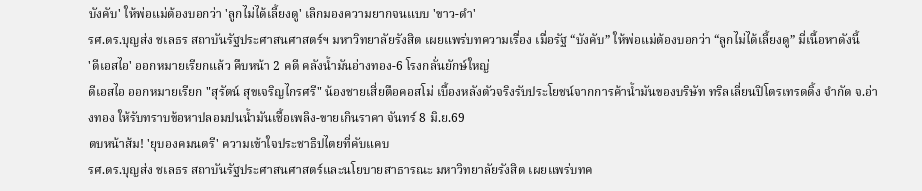บังคับ' ให้พ่อแม่ต้องบอกว่า 'ลูกไม่ได้เลี้ยงดู' เลิกมองความยากจนแบบ 'ขาว-ดำ'
รศ.ดร.บุญส่ง ชเลธร สถาบันรัฐประศาสนศาสตร์ฯ มหาวิทยาลัยรังสิต เผยแพร่บทความเรื่อง เมื่อรัฐ “บังคับ” ให้พ่อแม่ต้องบอกว่า “ลูกไม่ได้เลี้ยงดู” มี่เนื้อหาดังนี้
'ดีเอสไอ' ออกหมายเรียกแล้ว คืบหน้า 2 คดี คลังน้ำมันอ่างทอง-6 โรงกลั่นยักษ์ใหญ่
ดีเอสไอ ออกหมายเรียก "สุรัตน์ สุขเจริญไกรศรี" น้องชายเสี่ยตือคอสโม่ เบื้องหลังตัวจริงรับประโยชน์จากการค้าน้ำมันของบริษัท ทริลเลี่ยนปิโตรเทรดดิ้ง จำกัด จ.อ่างทอง ให้รับทราบข้อหาปลอมปนน้ำมันเชื้อเพลิง-ขายเกินราคา จันทร์ 8 มิ.ย.69
ตบหน้าส้ม! 'ยุบองคมนตรี' ความเข้าใจประชาธิปไตยที่คับแคบ
รศ.ดร.บุญส่ง ชเลธร สถาบันรัฐประศาสนศาสตร์และนโยบายสาธารณะ มหาวิทยาลัยรังสิต เผยแพร่บทค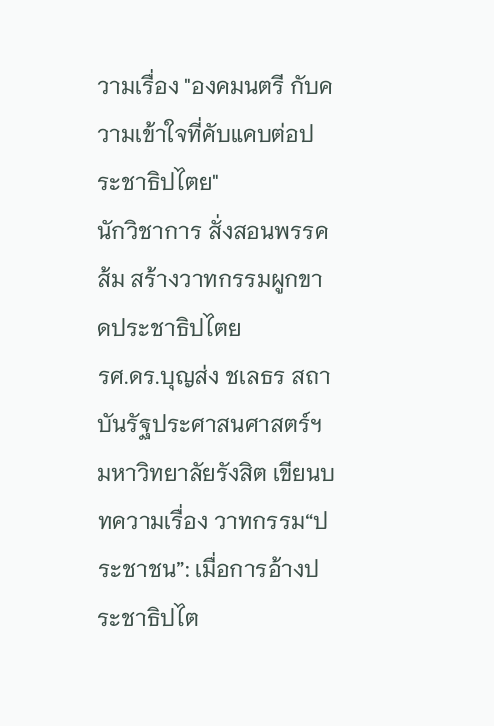วามเรื่อง "องคมนตรี กับความเข้าใจที่คับแคบต่อประชาธิปไตย"
นักวิชาการ สั่งสอนพรรคส้ม สร้างวาทกรรมผูกขาดประชาธิปไตย
รศ.ดร.บุญส่ง ชเลธร สถาบันรัฐประศาสนศาสตร์ฯ มหาวิทยาลัยรังสิต เขียนบทความเรื่อง วาทกรรม“ประชาชน”: เมื่อการอ้างประชาธิปไต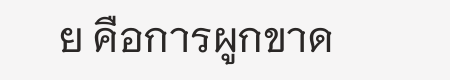ย คือการผูกขาด